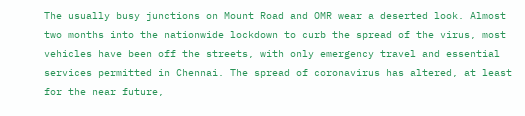The usually busy junctions on Mount Road and OMR wear a deserted look. Almost two months into the nationwide lockdown to curb the spread of the virus, most vehicles have been off the streets, with only emergency travel and essential services permitted in Chennai. The spread of coronavirus has altered, at least for the near future,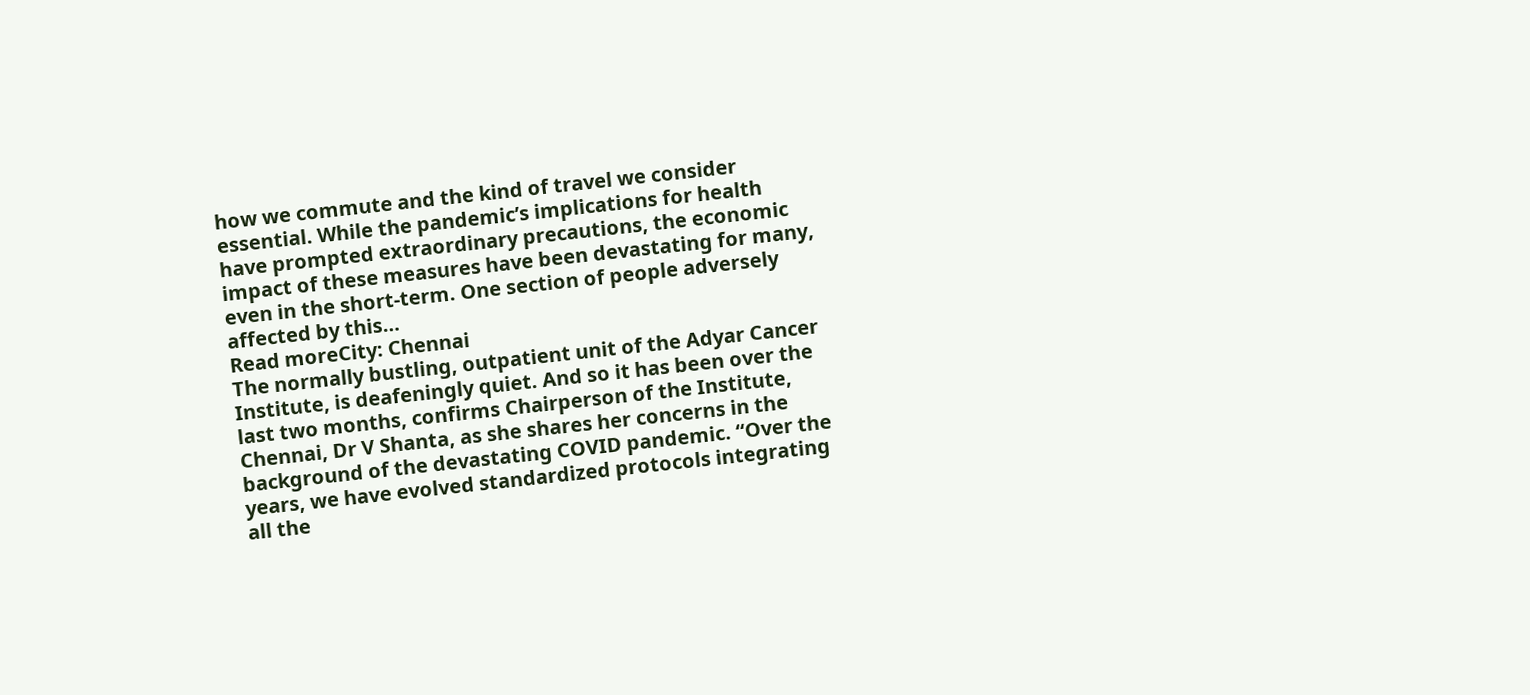how we commute and the kind of travel we consider essential. While the pandemic’s implications for health have prompted extraordinary precautions, the economic impact of these measures have been devastating for many, even in the short-term. One section of people adversely affected by this…
Read moreCity: Chennai
The normally bustling, outpatient unit of the Adyar Cancer Institute, is deafeningly quiet. And so it has been over the last two months, confirms Chairperson of the Institute, Chennai, Dr V Shanta, as she shares her concerns in the background of the devastating COVID pandemic. “Over the years, we have evolved standardized protocols integrating all the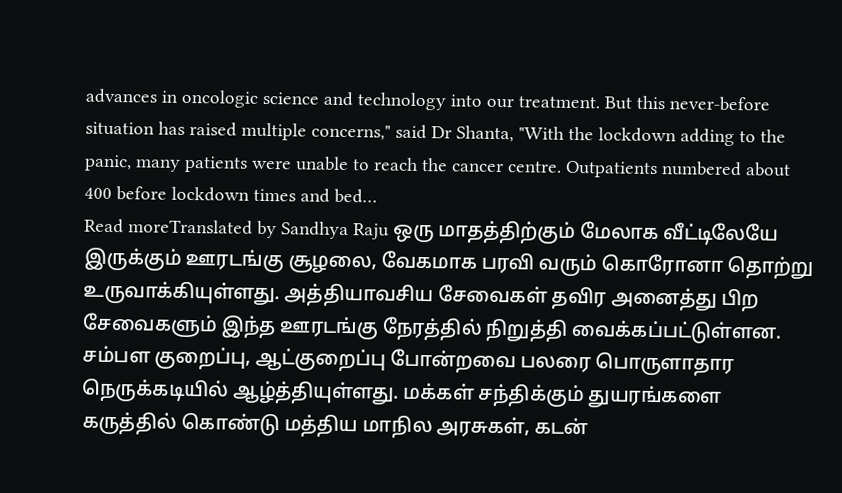advances in oncologic science and technology into our treatment. But this never-before situation has raised multiple concerns," said Dr Shanta, "With the lockdown adding to the panic, many patients were unable to reach the cancer centre. Outpatients numbered about 400 before lockdown times and bed…
Read moreTranslated by Sandhya Raju ஒரு மாதத்திற்கும் மேலாக வீட்டிலேயே இருக்கும் ஊரடங்கு சூழலை, வேகமாக பரவி வரும் கொரோனா தொற்று உருவாக்கியுள்ளது. அத்தியாவசிய சேவைகள் தவிர அனைத்து பிற சேவைகளும் இந்த ஊரடங்கு நேரத்தில் நிறுத்தி வைக்கப்பட்டுள்ளன. சம்பள குறைப்பு, ஆட்குறைப்பு போன்றவை பலரை பொருளாதார நெருக்கடியில் ஆழ்த்தியுள்ளது. மக்கள் சந்திக்கும் துயரங்களை கருத்தில் கொண்டு மத்திய மாநில அரசுகள், கடன்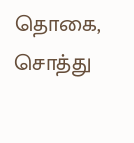தொகை, சொத்து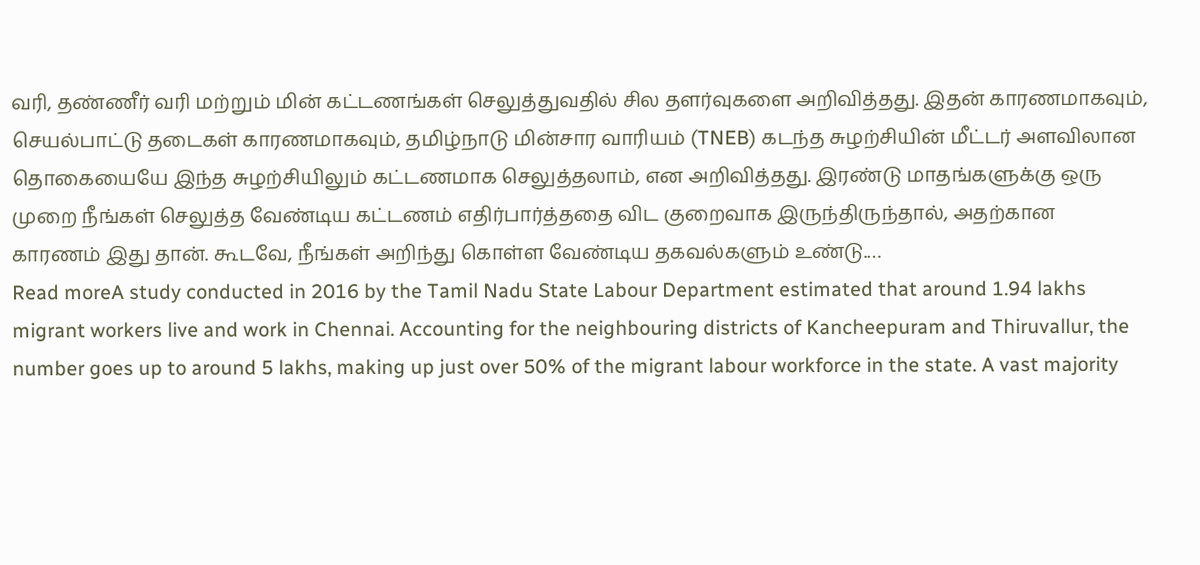வரி, தண்ணீர் வரி மற்றும் மின் கட்டணங்கள் செலுத்துவதில் சில தளர்வுகளை அறிவித்தது. இதன் காரணமாகவும், செயல்பாட்டு தடைகள் காரணமாகவும், தமிழ்நாடு மின்சார வாரியம் (TNEB) கடந்த சுழற்சியின் மீட்டர் அளவிலான தொகையையே இந்த சுழற்சியிலும் கட்டணமாக செலுத்தலாம், என அறிவித்தது. இரண்டு மாதங்களுக்கு ஒரு முறை நீங்கள் செலுத்த வேண்டிய கட்டணம் எதிர்பார்த்ததை விட குறைவாக இருந்திருந்தால், அதற்கான காரணம் இது தான். கூடவே, நீங்கள் அறிந்து கொள்ள வேண்டிய தகவல்களும் உண்டு.…
Read moreA study conducted in 2016 by the Tamil Nadu State Labour Department estimated that around 1.94 lakhs migrant workers live and work in Chennai. Accounting for the neighbouring districts of Kancheepuram and Thiruvallur, the number goes up to around 5 lakhs, making up just over 50% of the migrant labour workforce in the state. A vast majority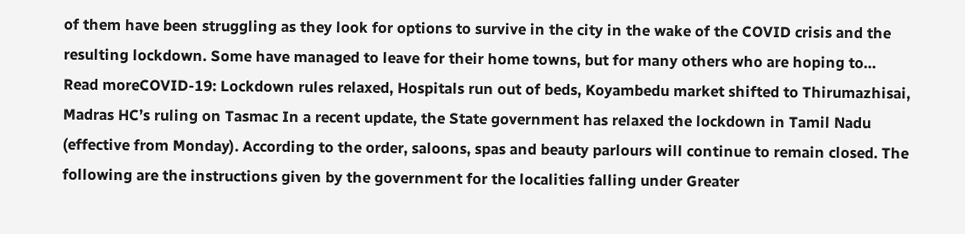of them have been struggling as they look for options to survive in the city in the wake of the COVID crisis and the resulting lockdown. Some have managed to leave for their home towns, but for many others who are hoping to…
Read moreCOVID-19: Lockdown rules relaxed, Hospitals run out of beds, Koyambedu market shifted to Thirumazhisai, Madras HC’s ruling on Tasmac In a recent update, the State government has relaxed the lockdown in Tamil Nadu (effective from Monday). According to the order, saloons, spas and beauty parlours will continue to remain closed. The following are the instructions given by the government for the localities falling under Greater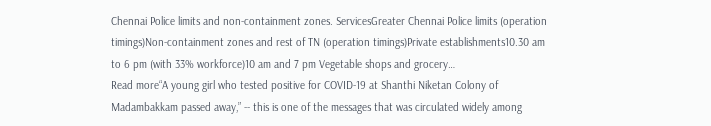Chennai Police limits and non-containment zones. ServicesGreater Chennai Police limits (operation timings)Non-containment zones and rest of TN (operation timings)Private establishments10.30 am to 6 pm (with 33% workforce)10 am and 7 pm Vegetable shops and grocery…
Read more“A young girl who tested positive for COVID-19 at Shanthi Niketan Colony of Madambakkam passed away,” -- this is one of the messages that was circulated widely among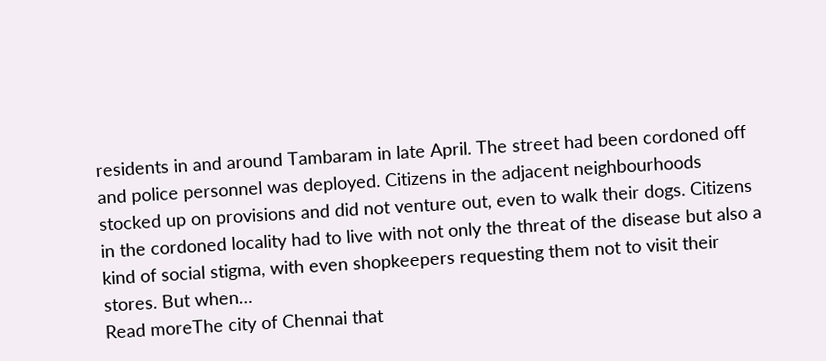residents in and around Tambaram in late April. The street had been cordoned off and police personnel was deployed. Citizens in the adjacent neighbourhoods stocked up on provisions and did not venture out, even to walk their dogs. Citizens in the cordoned locality had to live with not only the threat of the disease but also a kind of social stigma, with even shopkeepers requesting them not to visit their stores. But when…
Read moreThe city of Chennai that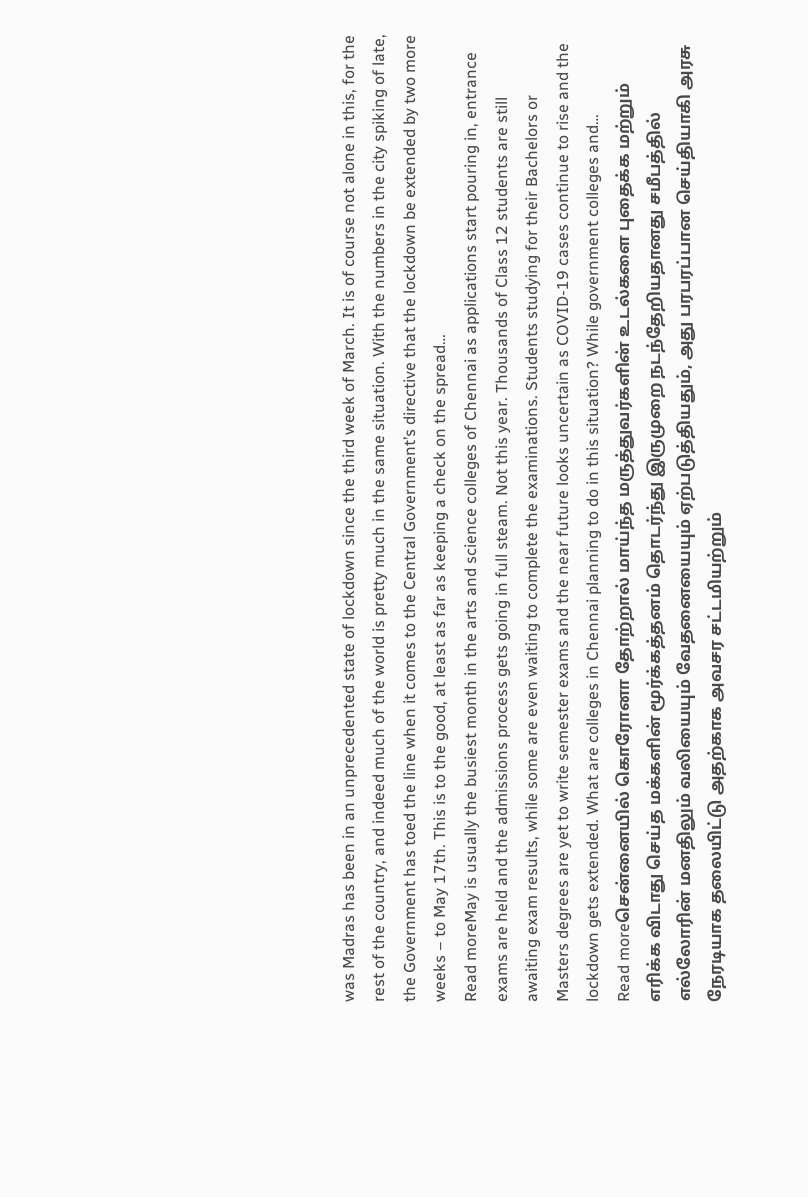was Madras has been in an unprecedented state of lockdown since the third week of March. It is of course not alone in this, for the rest of the country, and indeed much of the world is pretty much in the same situation. With the numbers in the city spiking of late, the Government has toed the line when it comes to the Central Government’s directive that the lockdown be extended by two more weeks – to May 17th. This is to the good, at least as far as keeping a check on the spread…
Read moreMay is usually the busiest month in the arts and science colleges of Chennai as applications start pouring in, entrance exams are held and the admissions process gets going in full steam. Not this year. Thousands of Class 12 students are still awaiting exam results, while some are even waiting to complete the examinations. Students studying for their Bachelors or Masters degrees are yet to write semester exams and the near future looks uncertain as COVID-19 cases continue to rise and the lockdown gets extended. What are colleges in Chennai planning to do in this situation? While government colleges and…
Read moreசென்னையில் கொரோனா தோற்றால் மாய்ந்த மருத்துவர்களின் உடல்களை புதைக்க மற்றும் எரிக்க விடாது செய்த மக்களின் மூர்க்கத்தனம் தொடர்ந்து இருமுறை நடந்தேறியதானது சமீபத்தில் எல்லோரின் மனதிலும் வலியையும் வேதனையையும் ஏற்படுத்தியதும், அது பரபரப்பான செய்தியாகி அரசு நேரடியாக தலையிட்டு அதற்காக அவசர சட்டமியற்றும்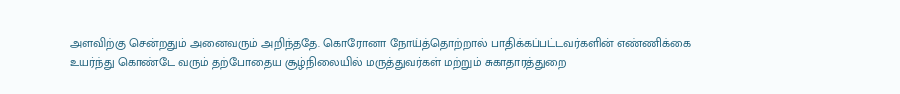அளவிற்கு சென்றதும் அனைவரும் அறிந்ததே. கொரோனா நோய்த்தொற்றால் பாதிக்கப்பட்டவர்களின் எண்ணிக்கை உயர்ந்து கொண்டே வரும் தற்போதைய சூழ்நிலையில் மருத்துவர்கள் மற்றும் சுகாதாரத்துறை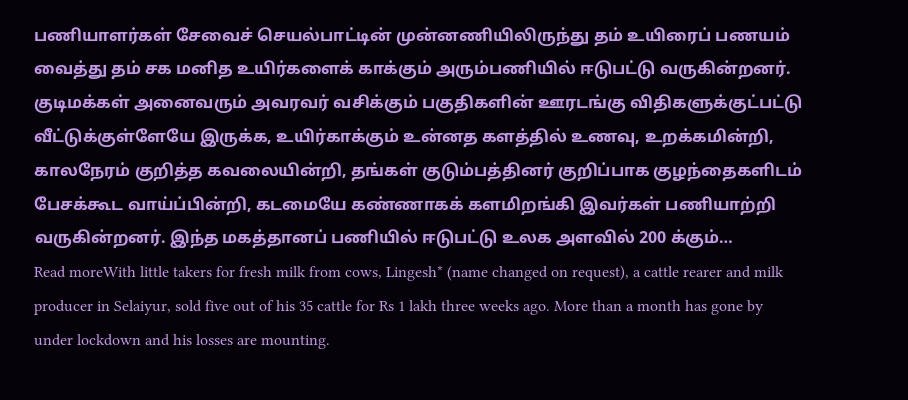பணியாளர்கள் சேவைச் செயல்பாட்டின் முன்னணியிலிருந்து தம் உயிரைப் பணயம் வைத்து தம் சக மனித உயிர்களைக் காக்கும் அரும்பணியில் ஈடுபட்டு வருகின்றனர். குடிமக்கள் அனைவரும் அவரவர் வசிக்கும் பகுதிகளின் ஊரடங்கு விதிகளுக்குட்பட்டு வீட்டுக்குள்ளேயே இருக்க, உயிர்காக்கும் உன்னத களத்தில் உணவு, உறக்கமின்றி, காலநேரம் குறித்த கவலையின்றி, தங்கள் குடும்பத்தினர் குறிப்பாக குழந்தைகளிடம் பேசக்கூட வாய்ப்பின்றி, கடமையே கண்ணாகக் களமிறங்கி இவர்கள் பணியாற்றி வருகின்றனர். இந்த மகத்தானப் பணியில் ஈடுபட்டு உலக அளவில் 200 க்கும்…
Read moreWith little takers for fresh milk from cows, Lingesh* (name changed on request), a cattle rearer and milk producer in Selaiyur, sold five out of his 35 cattle for Rs 1 lakh three weeks ago. More than a month has gone by under lockdown and his losses are mounting.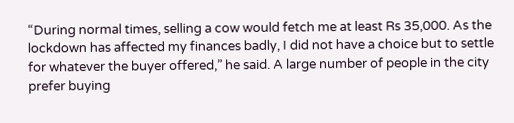“During normal times, selling a cow would fetch me at least Rs 35,000. As the lockdown has affected my finances badly, I did not have a choice but to settle for whatever the buyer offered,” he said. A large number of people in the city prefer buying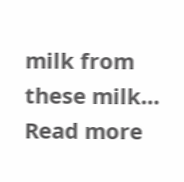milk from these milk…
Read more